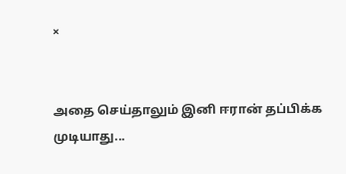×


அதை செய்தாலும் இனி ஈரான் தப்பிக்க முடியாது...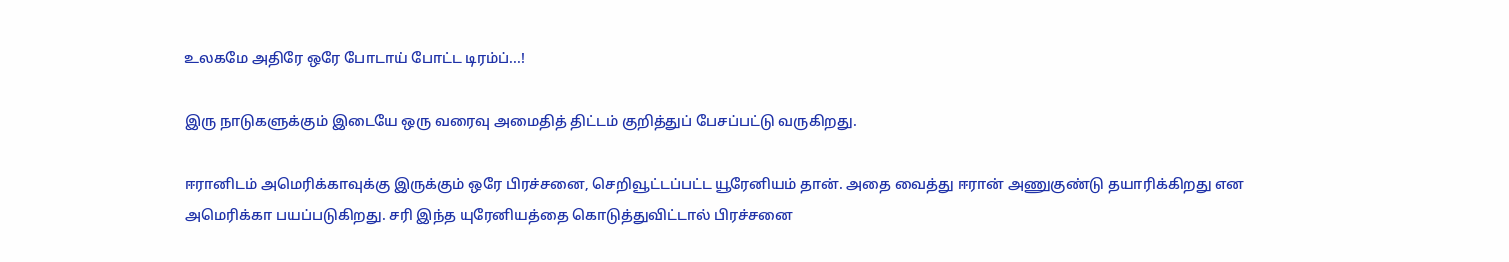உலகமே அதிரே ஒரே போடாய் போட்ட டிரம்ப்...!

இரு நாடுகளுக்கும் இடையே ஒரு வரைவு அமைதித் திட்டம் குறித்துப் பேசப்பட்டு வருகிறது.

ஈரானிடம் அமெரிக்காவுக்கு இருக்கும் ஒரே பிரச்சனை, செறிவூட்டப்பட்ட யூரேனியம் தான். அதை வைத்து ஈரான் அணுகுண்டு தயாரிக்கிறது என அமெரிக்கா பயப்படுகிறது. சரி இந்த யுரேனியத்தை கொடுத்துவிட்டால் பிரச்சனை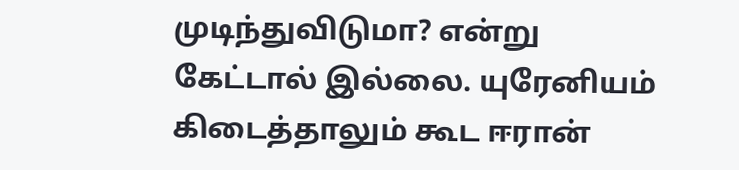முடிந்துவிடுமா? என்று கேட்டால் இல்லை. யுரேனியம் கிடைத்தாலும் கூட ஈரான்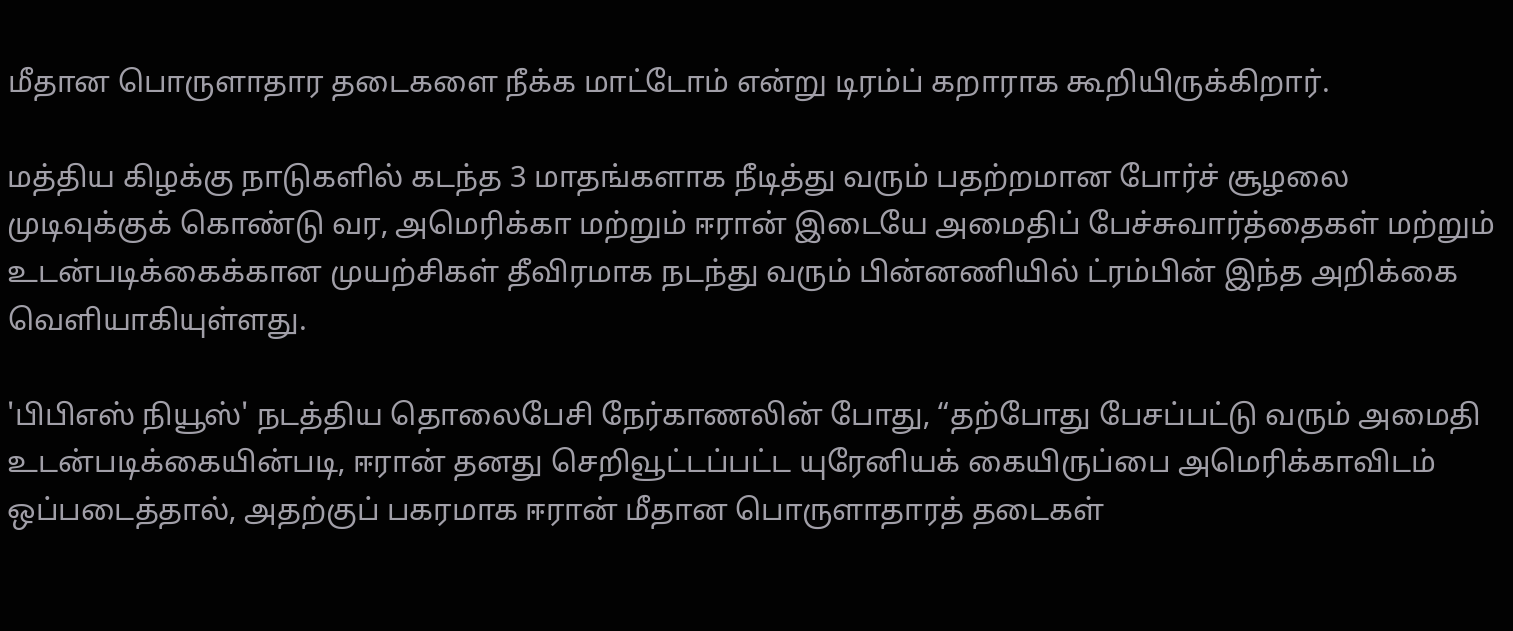மீதான பொருளாதார தடைகளை நீக்க மாட்டோம் என்று டிரம்ப் கறாராக கூறியிருக்கிறார்.

மத்திய கிழக்கு நாடுகளில் கடந்த 3 மாதங்களாக நீடித்து வரும் பதற்றமான போர்ச் சூழலை முடிவுக்குக் கொண்டு வர, அமெரிக்கா மற்றும் ஈரான் இடையே அமைதிப் பேச்சுவார்த்தைகள் மற்றும் உடன்படிக்கைக்கான முயற்சிகள் தீவிரமாக நடந்து வரும் பின்னணியில் ட்ரம்பின் இந்த அறிக்கை வெளியாகியுள்ளது.

'பிபிஎஸ் நியூஸ்' நடத்திய தொலைபேசி நேர்காணலின் போது, “தற்போது பேசப்பட்டு வரும் அமைதி உடன்படிக்கையின்படி, ஈரான் தனது செறிவூட்டப்பட்ட யுரேனியக் கையிருப்பை அமெரிக்காவிடம் ஒப்படைத்தால், அதற்குப் பகரமாக ஈரான் மீதான பொருளாதாரத் தடைகள்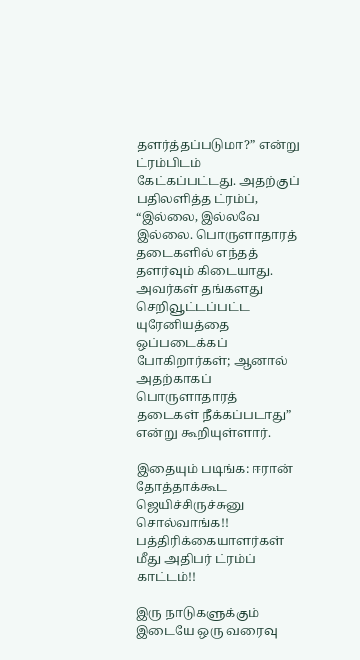தளர்த்தப்படுமா?” என்று ட்ரம்பிடம் கேட்கப்பட்டது. அதற்குப் பதிலளித்த ட்ரம்ப், “இல்லை, இல்லவே இல்லை. பொருளாதாரத் தடைகளில் எந்தத் தளர்வும் கிடையாது. அவர்கள் தங்களது செறிவூட்டப்பட்ட யுரேனியத்தை ஒப்படைக்கப் போகிறார்கள்; ஆனால் அதற்காகப் பொருளாதாரத் தடைகள் நீக்கப்படாது” என்று கூறியுள்ளார்.

இதையும் படிங்க: ஈரான் தோத்தாக்கூட ஜெயிச்சிருச்சுனு சொல்வாங்க!! பத்திரிக்கையாளர்கள் மீது அதிபர் ட்ரம்ப் காட்டம்!!

இரு நாடுகளுக்கும் இடையே ஒரு வரைவு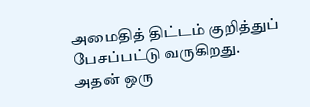அமைதித் திட்டம் குறித்துப் பேசப்பட்டு வருகிறது. அதன் ஒரு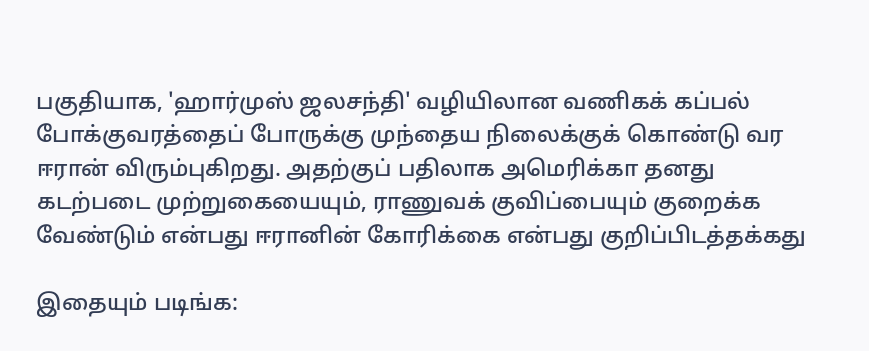பகுதியாக, 'ஹார்முஸ் ஜலசந்தி' வழியிலான வணிகக் கப்பல் போக்குவரத்தைப் போருக்கு முந்தைய நிலைக்குக் கொண்டு வர ஈரான் விரும்புகிறது. அதற்குப் பதிலாக அமெரிக்கா தனது கடற்படை முற்றுகையையும், ராணுவக் குவிப்பையும் குறைக்க வேண்டும் என்பது ஈரானின் கோரிக்கை என்பது குறிப்பிடத்தக்கது

இதையும் படிங்க: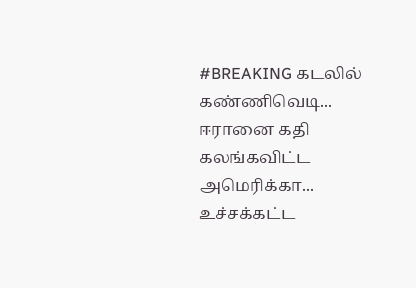#BREAKING கடலில் கண்ணிவெடி... ஈரானை கதி கலங்கவிட்ட அமெரிக்கா... உச்சக்கட்ட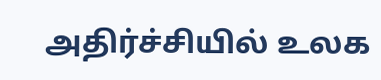அதிர்ச்சியில் உலக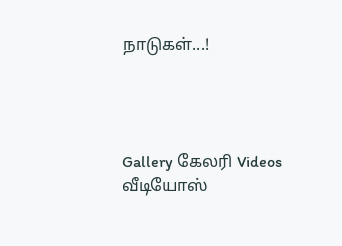நாடுகள்...!




Gallery கேலரி Videos வீடியோஸ்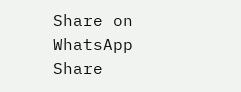Share on WhatsApp Share